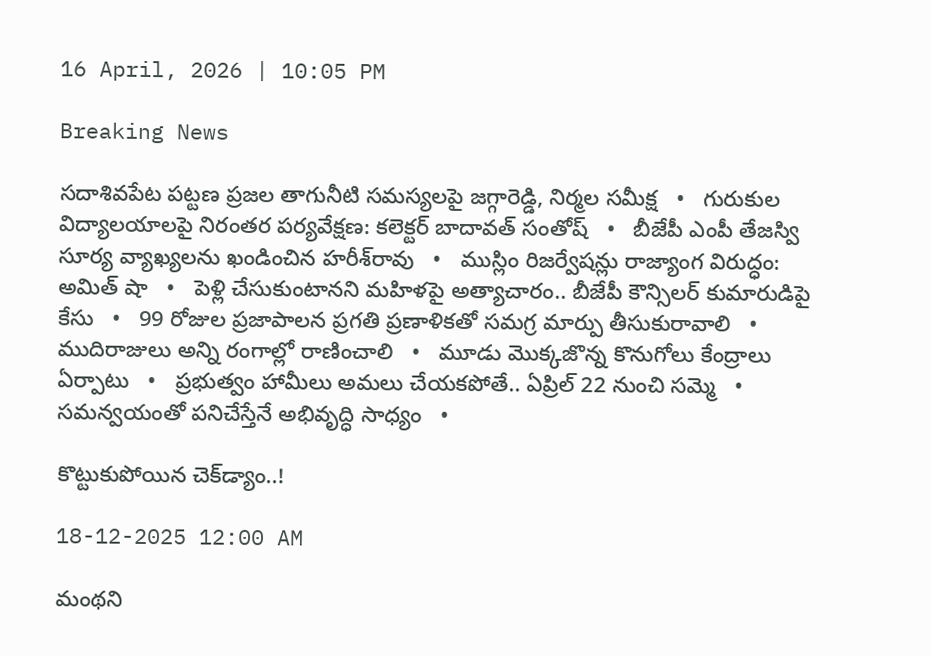16 April, 2026 | 10:05 PM

Breaking News

సదాశివపేట పట్టణ ప్రజల తాగునీటి సమస్యలపై జగ్గారెడ్డి, నిర్మల సమీక్ష   •   గురుకుల విద్యాలయాలపై నిరంతర పర్యవేక్షణ: కలెక్టర్ బాదావత్ సంతోష్   •   బీజేపీ ఎంపీ తేజస్వి సూర్య వ్యాఖ్యలను ఖండించిన హరీశ్‌రావు   •   ముస్లిం రిజర్వేషన్లు రాజ్యాంగ విరుద్ధం: అమిత్ షా   •   పెళ్లి చేసుకుంటానని మహిళపై అత్యాచారం.. బీజేపీ కౌన్సిలర్ కుమారుడిపై కేసు   •   99 రోజుల ప్రజాపాలన ప్రగతి ప్రణాళికతో సమగ్ర మార్పు తీసుకురావాలి   •   ముదిరాజులు అన్ని రంగాల్లో రాణించాలి   •   మూడు మొక్కజొన్న కొనుగోలు కేంద్రాలు ఏర్పాటు   •   ప్రభుత్వం హామీలు అమలు చేయకపోతే.. ఏప్రిల్ 22 నుంచి సమ్మె   •   సమన్వయంతో పనిచేస్తేనే అభివృద్ధి సాధ్యం   •

కొట్టుకుపోయిన చెక్‌డ్యాం..!

18-12-2025 12:00 AM

మంథని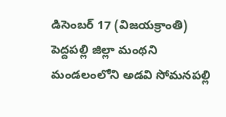డిసెంబర్ 17 (విజయక్రాంతి) పెద్దపల్లి జిల్లా మంథని మండలంలోని అడవి సోమనపల్లి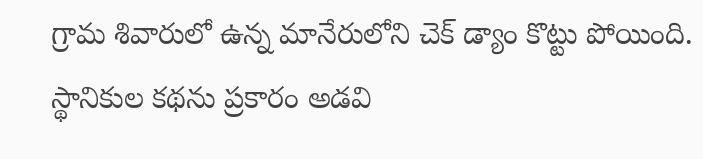గ్రామ శివారులో ఉన్న మానేరులోని చెక్ డ్యాం కొట్టు పోయింది. స్థానికుల కథను ప్రకారం అడవి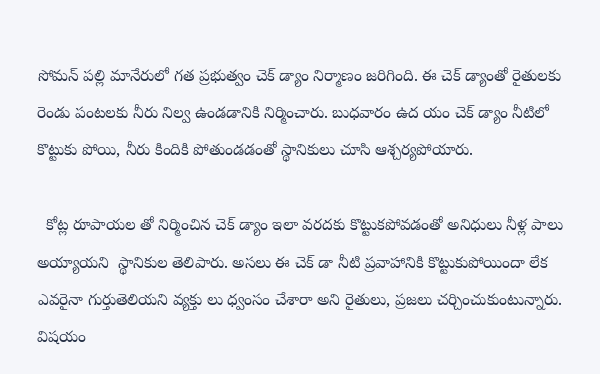సోమన్ పల్లి మానేరులో గత ప్రభుత్వం చెక్ డ్యాం నిర్మాణం జరిగింది. ఈ చెక్ డ్యాంతో రైతులకు రెండు పంటలకు నీరు నిల్వ ఉండడానికి నిర్మించారు. బుధవారం ఉద యం చెక్ డ్యాం నీటిలో  కొట్టుకు పోయి, నీరు కిందికి పోతుండడంతో స్థానికులు చూసి ఆశ్చర్యపోయారు.

  కోట్ల రూపాయల తో నిర్మించిన చెక్ డ్యాం ఇలా వరదకు కొట్టుకపోవడంతో అనిధులు నీళ్ల పాలు అయ్యాయని  స్థానికుల తెలిపారు. అసలు ఈ చెక్ డా నీటి ప్రవాహానికి కొట్టుకుపోయిందా లేక ఎవరైనా గుర్తుతెలియని వ్యక్తు లు ధ్వంసం చేశారా అని రైతులు, ప్రజలు చర్చించుకుంటున్నారు. విషయం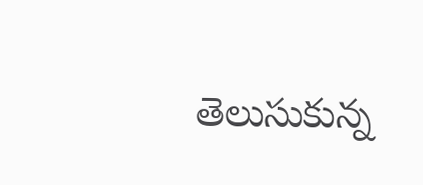తెలుసుకున్న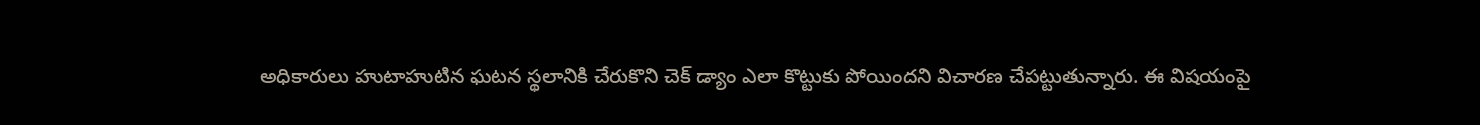అధికారులు హుటాహుటిన ఘటన స్థలానికి చేరుకొని చెక్ డ్యాం ఎలా కొట్టుకు పోయిందని విచారణ చేపట్టుతున్నారు. ఈ విషయంపై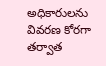అధికారులను వివరణ కోరగా తర్వాత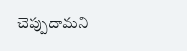చెప్పుదామని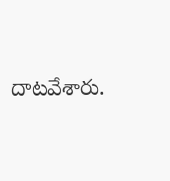దాటవేశారు.